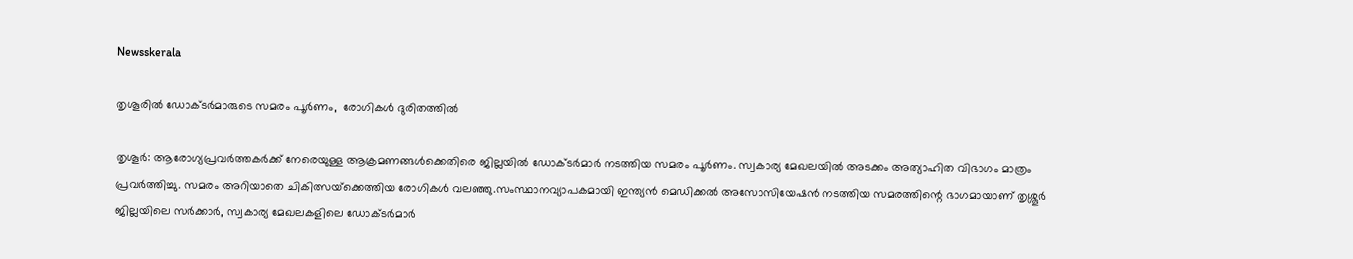Newsskerala

തൃശൂരില്‍ ഡോക്ടര്‍മാരുടെ സമരം പൂര്‍ണം,  രോഗികള്‍ ദുരിതത്തില്‍

തൃശൂര്‍: ആരോഗ്യപ്രവര്‍ത്തകര്‍ക്ക് നേരെയുള്ള ആക്രമണങ്ങള്‍ക്കെതിരെ ജില്ലയില്‍ ഡോക്ടര്‍മാര്‍ നടത്തിയ സമരം പൂര്‍ണം. സ്വകാര്യ മേഖലയില്‍ അടക്കം അത്യാഹിത വിഭാഗം മാത്രം പ്രവര്‍ത്തിച്ചു. സമരം അറിയാതെ ചികിത്സയ്‌ക്കെത്തിയ രോഗികള്‍ വലഞ്ഞു.സംസ്ഥാനവ്യാപകമായി ഇന്ത്യന്‍ മെഡിക്കല്‍ അസോസിയേഷന്‍ നടത്തിയ സമരത്തിന്റെ ഭാഗമായാണ് തൃശ്ശൂര്‍ ജില്ലയിലെ സര്‍ക്കാര്‍, സ്വകാര്യ മേഖലകളിലെ ഡോക്ടര്‍മാര്‍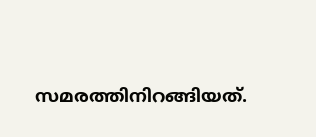സമരത്തിനിറങ്ങിയത്.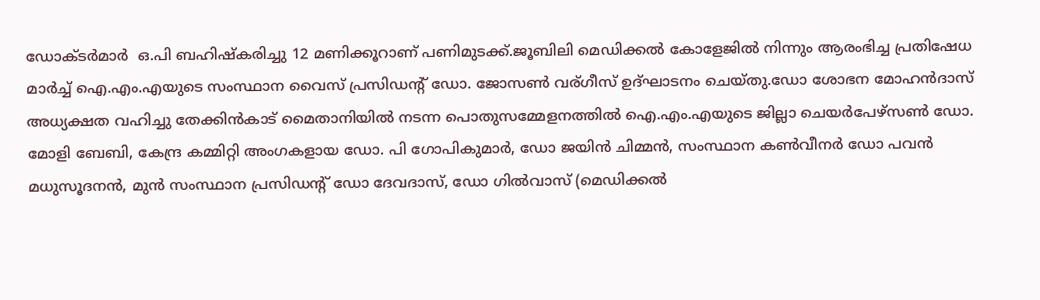ഡോക്ടര്‍മാര്‍  ഒ.പി ബഹിഷ്‌കരിച്ചു 12 മണിക്കൂറാണ് പണിമുടക്ക്.ജൂബിലി മെഡിക്കല്‍ കോളേജില്‍ നിന്നും ആരംഭിച്ച പ്രതിഷേധ മാര്‍ച്ച് ഐ.എം.എയുടെ സംസ്ഥാന വൈസ് പ്രസിഡന്റ് ഡോ. ജോസണ്‍ വര്ഗീസ് ഉദ്ഘാടനം ചെയ്തു.ഡോ ശോഭന മോഹന്‍ദാസ് അധ്യക്ഷത വഹിച്ചു തേക്കിന്‍കാട് മൈതാനിയില്‍ നടന്ന പൊതുസമ്മേളനത്തില്‍ ഐ.എം.എയുടെ ജില്ലാ ചെയര്‍പേഴ്‌സണ്‍ ഡോ. മോളി ബേബി, കേന്ദ്ര കമ്മിറ്റി അംഗകളായ ഡോ. പി ഗോപികുമാര്‍, ഡോ ജയിന്‍ ചിമ്മന്‍, സംസ്ഥാന കണ്‍വീനര്‍ ഡോ പവന്‍  മധുസൂദനന്‍, മുന്‍ സംസ്ഥാന പ്രസിഡന്റ് ഡോ ദേവദാസ്, ഡോ ഗില്‍വാസ് (മെഡിക്കല്‍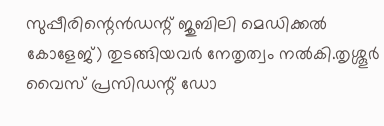സുപ്പീരിന്റെന്‍ഡന്റ് ജുബിലി മെഡിക്കല്‍ കോളേജ്) തുടങ്ങിയവര്‍ നേതൃത്വം നല്‍കി.തൃശ്ശൂര്‍ വൈസ് പ്രസിഡന്റ് ഡോ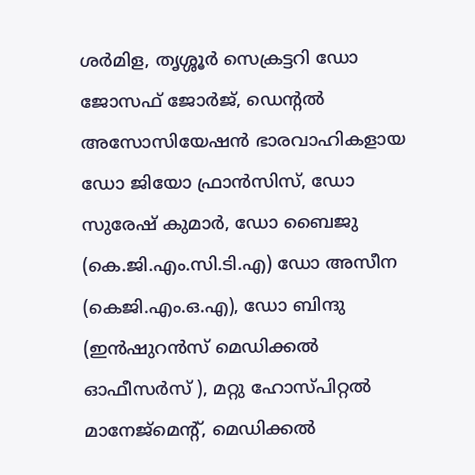ശര്‍മിള, തൃശ്ശൂര്‍ സെക്രട്ടറി ഡോ ജോസഫ് ജോര്‍ജ്, ഡെന്റല്‍ അസോസിയേഷന്‍ ഭാരവാഹികളായ ഡോ ജിയോ ഫ്രാന്‍സിസ്, ഡോ സുരേഷ് കുമാര്‍, ഡോ ബൈജു (കെ.ജി.എം.സി.ടി.എ) ഡോ അസീന (കെജി.എം.ഒ.എ), ഡോ ബിന്ദു (ഇന്‍ഷുറന്‍സ് മെഡിക്കല്‍ ഓഫീസര്‍സ് ), മറ്റു ഹോസ്പിറ്റല്‍ മാനേജ്‌മെന്റ്, മെഡിക്കല്‍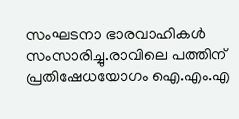സംഘടനാ ഭാരവാഹികള്‍ സംസാരിച്ചു.രാവിലെ പത്തിന്  പ്രതിഷേധയോഗം ഐ.എം.എ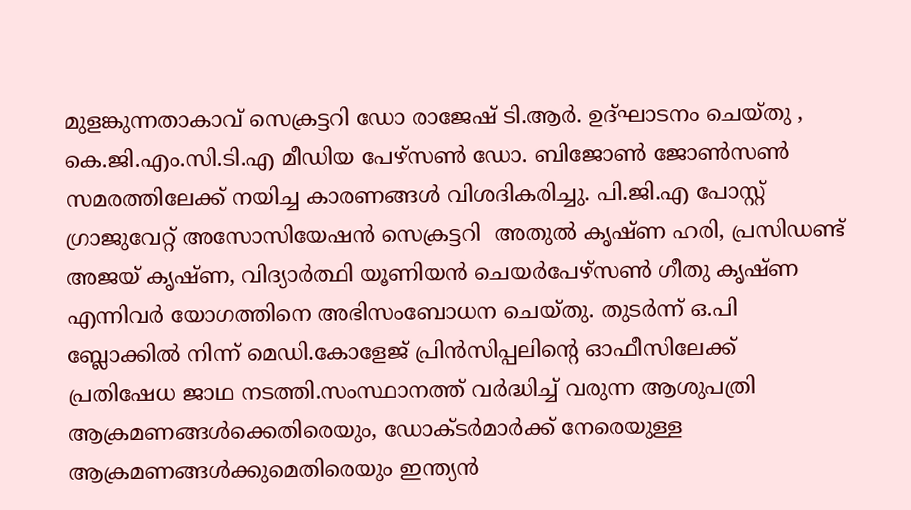മുളങ്കുന്നതാകാവ് സെക്രട്ടറി ഡോ രാജേഷ് ടി.ആര്‍. ഉദ്ഘാടനം ചെയ്തു , കെ.ജി.എം.സി.ടി.എ മീഡിയ പേഴ്‌സണ്‍ ഡോ. ബിജോണ്‍ ജോണ്‍സണ്‍ സമരത്തിലേക്ക് നയിച്ച കാരണങ്ങള്‍ വിശദികരിച്ചു. പി.ജി.എ പോസ്റ്റ് ഗ്രാജുവേറ്റ് അസോസിയേഷന്‍ സെക്രട്ടറി  അതുല്‍ കൃഷ്ണ ഹരി, പ്രസിഡണ്ട്  അജയ് കൃഷ്ണ, വിദ്യാര്‍ത്ഥി യൂണിയന്‍ ചെയര്‍പേഴ്‌സണ്‍ ഗീതു കൃഷ്ണ എന്നിവര്‍ യോഗത്തിനെ അഭിസംബോധന ചെയ്തു. തുടര്‍ന്ന് ഒ.പി  ബ്ലോക്കില്‍ നിന്ന് മെഡി.കോളേജ് പ്രിന്‍സിപ്പലിന്റെ ഓഫീസിലേക്ക് പ്രതിഷേധ ജാഥ നടത്തി.സംസ്ഥാനത്ത് വര്‍ദ്ധിച്ച് വരുന്ന ആശുപത്രി ആക്രമണങ്ങള്‍ക്കെതിരെയും, ഡോക്ടര്‍മാര്‍ക്ക് നേരെയുള്ള ആക്രമണങ്ങള്‍ക്കുമെതിരെയും ഇന്ത്യന്‍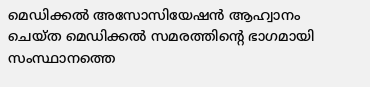മെഡിക്കല്‍ അസോസിയേഷന്‍ ആഹ്വാനം ചെയ്ത മെഡിക്കല്‍ സമരത്തിന്റെ ഭാഗമായി സംസ്ഥാനത്തെ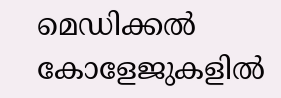മെഡിക്കല്‍ കോളേജുകളില്‍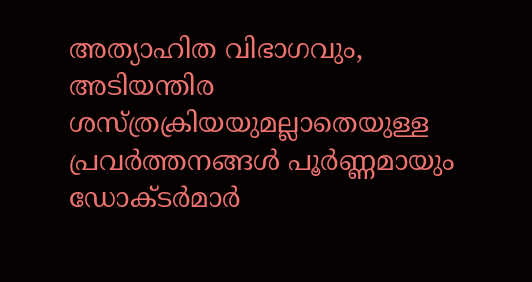അത്യാഹിത വിഭാഗവും, അടിയന്തിര ശസ്ത്രക്രിയയുമല്ലാതെയുള്ള പ്രവര്‍ത്തനങ്ങള്‍ പൂര്‍ണ്ണമായും ഡോക്ടര്‍മാര്‍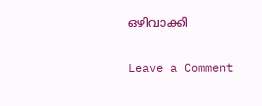ഒഴിവാക്കി

Leave a Comment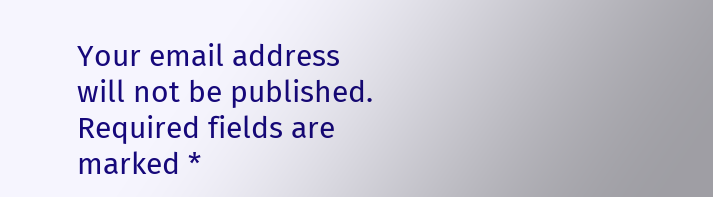Your email address will not be published. Required fields are marked *